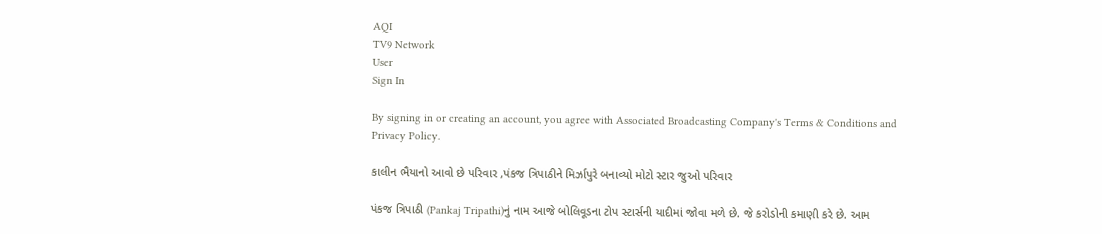AQI
TV9 Network
User
Sign In

By signing in or creating an account, you agree with Associated Broadcasting Company's Terms & Conditions and Privacy Policy.

કાલીન ભૈયાનો આવો છે પરિવાર ,પંકજ ત્રિપાઠીને મિર્ઝાપુરે બનાવ્યો મોટો સ્ટાર જુઓ પરિવાર

પંકજ ત્રિપાઠી (Pankaj Tripathi)નું નામ આજે બોલિવૂડના ટોપ સ્ટાર્સની યાદીમાં જોવા મળે છે. જે કરોડોની કમાણી કરે છે. આમ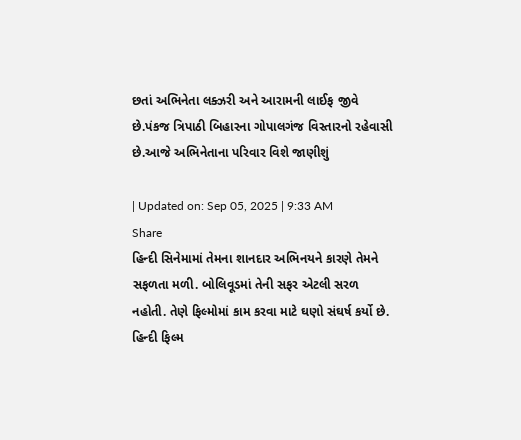છતાં અભિનેતા લક્ઝરી અને આરામની લાઈફ જીવે છે.પંકજ ત્રિપાઠી બિહારના ગોપાલગંજ વિસ્તારનો રહેવાસી છે.આજે અભિનેતાના પરિવાર વિશે જાણીશું

| Updated on: Sep 05, 2025 | 9:33 AM
Share
હિન્દી સિનેમામાં તેમના શાનદાર અભિનયને કારણે તેમને સફળતા મળી. બોલિવૂડમાં તેની સફર એટલી સરળ નહોતી. તેણે ફિલ્મોમાં કામ કરવા માટે ઘણો સંઘર્ષ કર્યો છે. હિન્દી ફિલ્મ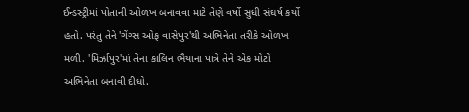ઈન્ડસ્ટ્રીમાં પોતાની ઓળખ બનાવવા માટે તેણે વર્ષો સુધી સંઘર્ષ કર્યો હતો. પરંતુ તેને 'ગેંગ્સ ઓફ વાસેપુર'થી અભિનેતા તરીકે ઓળખ મળી. 'મિર્ઝાપુર'માં તેના કાલિન ભૈયાના પાત્રે તેને એક મોટો અભિનેતા બનાવી દીધો.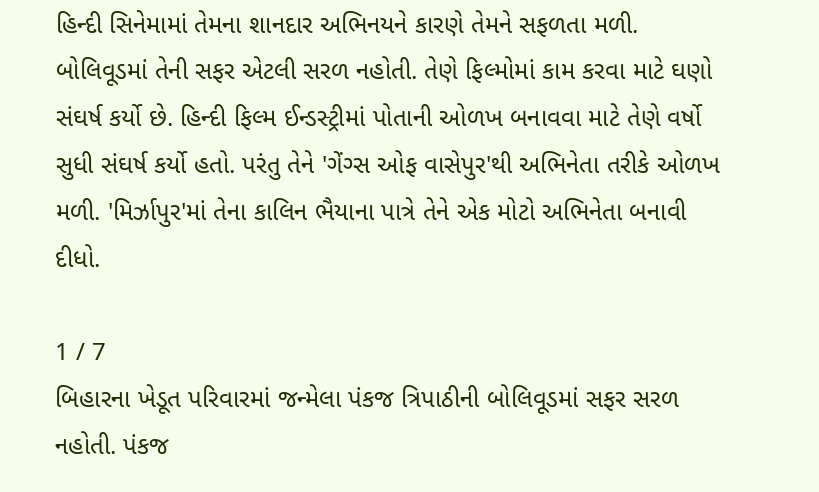હિન્દી સિનેમામાં તેમના શાનદાર અભિનયને કારણે તેમને સફળતા મળી. બોલિવૂડમાં તેની સફર એટલી સરળ નહોતી. તેણે ફિલ્મોમાં કામ કરવા માટે ઘણો સંઘર્ષ કર્યો છે. હિન્દી ફિલ્મ ઈન્ડસ્ટ્રીમાં પોતાની ઓળખ બનાવવા માટે તેણે વર્ષો સુધી સંઘર્ષ કર્યો હતો. પરંતુ તેને 'ગેંગ્સ ઓફ વાસેપુર'થી અભિનેતા તરીકે ઓળખ મળી. 'મિર્ઝાપુર'માં તેના કાલિન ભૈયાના પાત્રે તેને એક મોટો અભિનેતા બનાવી દીધો.

1 / 7
બિહારના ખેડૂત પરિવારમાં જન્મેલા પંકજ ત્રિપાઠીની બોલિવૂડમાં સફર સરળ નહોતી. પંકજ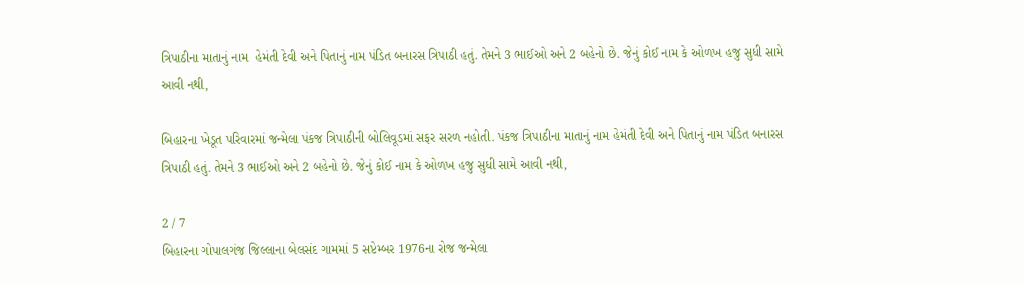ત્રિપાઠીના માતાનું નામ  હેમંતી દેવી અને પિતાનું નામ પંડિત બનારસ ત્રિપાઠી હતું. તેમને 3 ભાઈઓ અને 2 બહેનો છે. જેનું કોઈ નામ કે ઓળખ હજુ સુધી સામે આવી નથી,

બિહારના ખેડૂત પરિવારમાં જન્મેલા પંકજ ત્રિપાઠીની બોલિવૂડમાં સફર સરળ નહોતી. પંકજ ત્રિપાઠીના માતાનું નામ હેમંતી દેવી અને પિતાનું નામ પંડિત બનારસ ત્રિપાઠી હતું. તેમને 3 ભાઈઓ અને 2 બહેનો છે. જેનું કોઈ નામ કે ઓળખ હજુ સુધી સામે આવી નથી,

2 / 7
બિહારના ગોપાલગંજ જિલ્લાના બેલસંદ ગામમાં 5 સપ્ટેમ્બર 1976ના રોજ જન્મેલા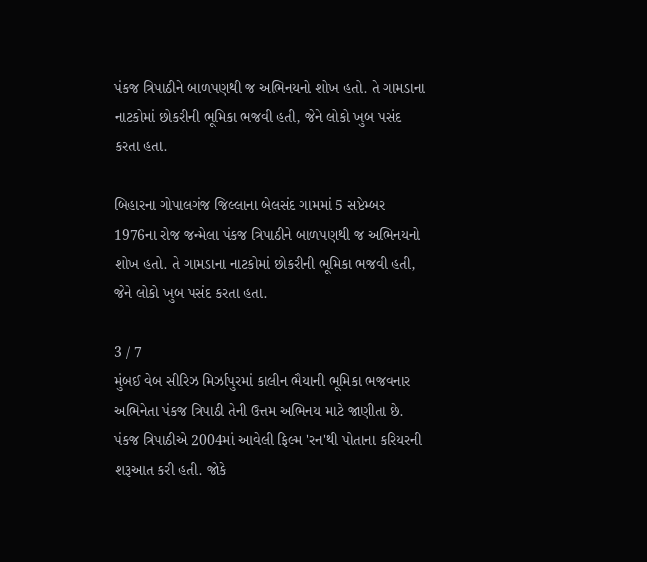પંકજ ત્રિપાઠીને બાળપણથી જ અભિનયનો શોખ હતો. તે ગામડાના નાટકોમાં છોકરીની ભૂમિકા ભજવી હતી, જેને લોકો ખુબ પસંદ કરતા હતા.

બિહારના ગોપાલગંજ જિલ્લાના બેલસંદ ગામમાં 5 સપ્ટેમ્બર 1976ના રોજ જન્મેલા પંકજ ત્રિપાઠીને બાળપણથી જ અભિનયનો શોખ હતો. તે ગામડાના નાટકોમાં છોકરીની ભૂમિકા ભજવી હતી, જેને લોકો ખુબ પસંદ કરતા હતા.

3 / 7
મુંબઈ વેબ સીરિઝ મિર્ઝાપુરમાં કાલીન ભૈયાની ભૂમિકા ભજવનાર અભિનેતા પંકજ ત્રિપાઠી તેની ઉત્તમ અભિનય માટે જાણીતા છે. પંકજ ત્રિપાઠીએ 2004માં આવેલી ફિલ્મ 'રન'થી પોતાના કરિયરની શરૂઆત કરી હતી. જોકે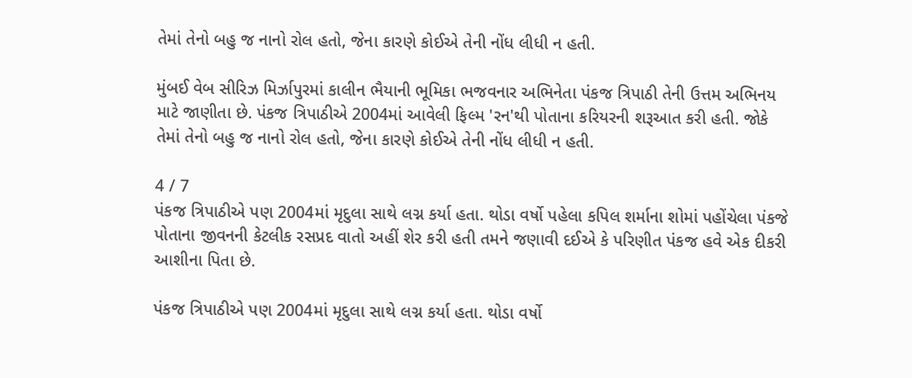તેમાં તેનો બહુ જ નાનો રોલ હતો, જેના કારણે કોઈએ તેની નોંધ લીધી ન હતી.

મુંબઈ વેબ સીરિઝ મિર્ઝાપુરમાં કાલીન ભૈયાની ભૂમિકા ભજવનાર અભિનેતા પંકજ ત્રિપાઠી તેની ઉત્તમ અભિનય માટે જાણીતા છે. પંકજ ત્રિપાઠીએ 2004માં આવેલી ફિલ્મ 'રન'થી પોતાના કરિયરની શરૂઆત કરી હતી. જોકે તેમાં તેનો બહુ જ નાનો રોલ હતો, જેના કારણે કોઈએ તેની નોંધ લીધી ન હતી.

4 / 7
પંકજ ત્રિપાઠીએ પણ 2004માં મૃદુલા સાથે લગ્ન કર્યા હતા. થોડા વર્ષો પહેલા કપિલ શર્માના શોમાં પહોંચેલા પંકજે પોતાના જીવનની કેટલીક રસપ્રદ વાતો અહીં શેર કરી હતી તમને જણાવી દઈએ કે પરિણીત પંકજ હવે એક દીકરી આશીના પિતા છે.

પંકજ ત્રિપાઠીએ પણ 2004માં મૃદુલા સાથે લગ્ન કર્યા હતા. થોડા વર્ષો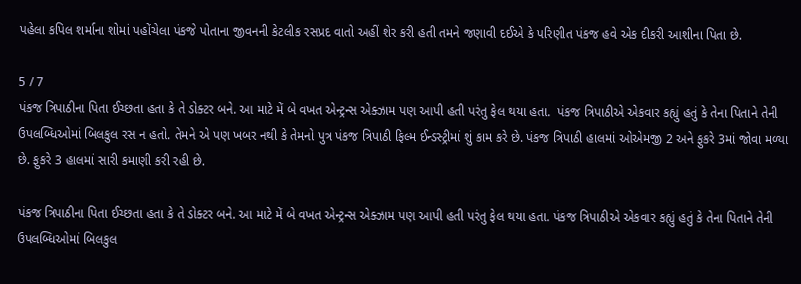પહેલા કપિલ શર્માના શોમાં પહોંચેલા પંકજે પોતાના જીવનની કેટલીક રસપ્રદ વાતો અહીં શેર કરી હતી તમને જણાવી દઈએ કે પરિણીત પંકજ હવે એક દીકરી આશીના પિતા છે.

5 / 7
પંકજ ત્રિપાઠીના પિતા ઈચ્છતા હતા કે તે ડોક્ટર બને. આ માટે મેં બે વખત એન્ટ્રન્સ એક્ઝામ પણ આપી હતી પરંતુ ફેલ થયા હતા.  પંકજ ત્રિપાઠીએ એકવાર કહ્યું હતું કે તેના પિતાને તેની ઉપલબ્ધિઓમાં બિલકુલ રસ ન હતો. તેમને એ પણ ખબર નથી કે તેમનો પુત્ર પંકજ ત્રિપાઠી ફિલ્મ ઈન્ડસ્ટ્રીમાં શું કામ કરે છે. પંકજ ત્રિપાઠી હાલમાં ઓએમજી 2 અને ફુકરે 3માં જોવા મળ્યા છે. ફુકરે 3 હાલમાં સારી કમાણી કરી રહી છે.

પંકજ ત્રિપાઠીના પિતા ઈચ્છતા હતા કે તે ડોક્ટર બને. આ માટે મેં બે વખત એન્ટ્રન્સ એક્ઝામ પણ આપી હતી પરંતુ ફેલ થયા હતા. પંકજ ત્રિપાઠીએ એકવાર કહ્યું હતું કે તેના પિતાને તેની ઉપલબ્ધિઓમાં બિલકુલ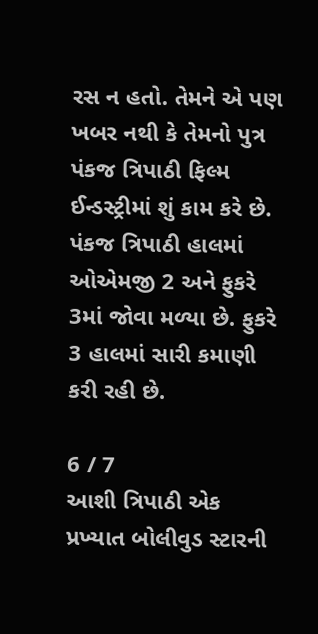રસ ન હતો. તેમને એ પણ ખબર નથી કે તેમનો પુત્ર પંકજ ત્રિપાઠી ફિલ્મ ઈન્ડસ્ટ્રીમાં શું કામ કરે છે. પંકજ ત્રિપાઠી હાલમાં ઓએમજી 2 અને ફુકરે 3માં જોવા મળ્યા છે. ફુકરે 3 હાલમાં સારી કમાણી કરી રહી છે.

6 / 7
આશી ત્રિપાઠી એક પ્રખ્યાત બોલીવુડ સ્ટારની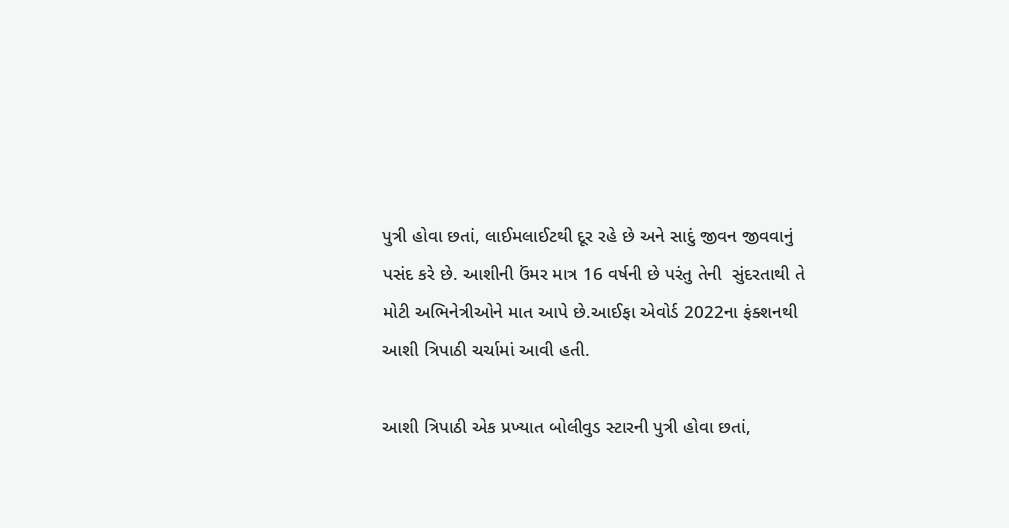પુત્રી હોવા છતાં, લાઈમલાઈટથી દૂર રહે છે અને સાદું જીવન જીવવાનું પસંદ કરે છે. આશીની ઉંમર માત્ર 16 વર્ષની છે પરંતુ તેની  સુંદરતાથી તે મોટી અભિનેત્રીઓને માત આપે છે.આઈફા એવોર્ડ 2022ના ફંક્શનથી આશી ત્રિપાઠી ચર્ચામાં આવી હતી.

આશી ત્રિપાઠી એક પ્રખ્યાત બોલીવુડ સ્ટારની પુત્રી હોવા છતાં,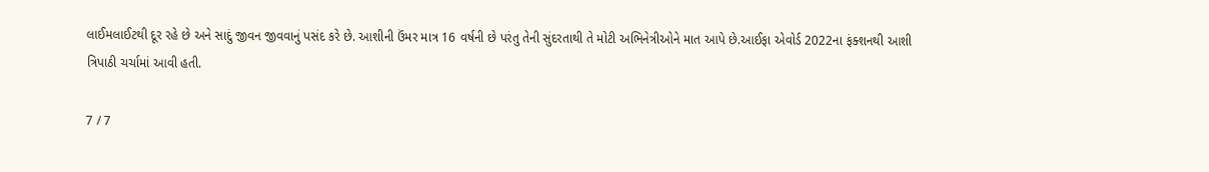લાઈમલાઈટથી દૂર રહે છે અને સાદું જીવન જીવવાનું પસંદ કરે છે. આશીની ઉંમર માત્ર 16 વર્ષની છે પરંતુ તેની સુંદરતાથી તે મોટી અભિનેત્રીઓને માત આપે છે.આઈફા એવોર્ડ 2022ના ફંક્શનથી આશી ત્રિપાઠી ચર્ચામાં આવી હતી.

7 / 7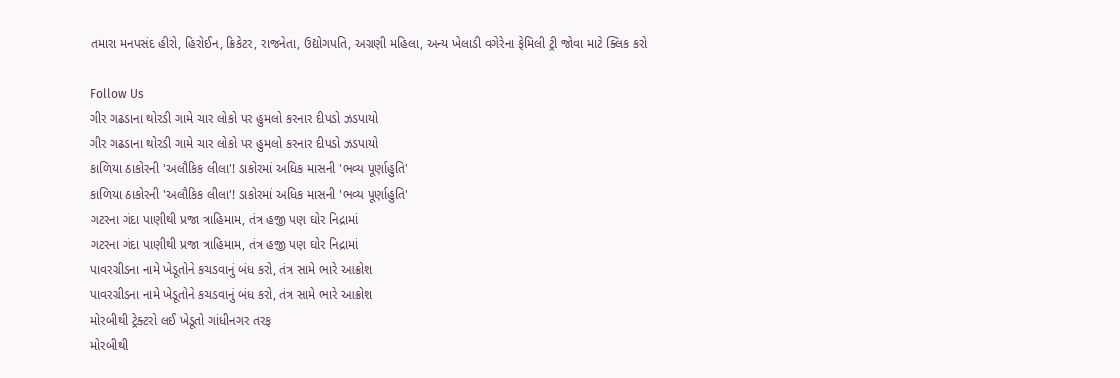તમારા મનપસંદ હીરો, હિરોઈન, ક્રિકેટર, રાજનેતા, ઉદ્યોગપતિ, અગ્રણી મહિલા, અન્ય ખેલાડી વગેરેના ફેમિલી ટ્રી જોવા માટે ક્લિક કરો

Follow Us
ગીર ગઢડાના થોરડી ગામે ચાર લોકો પર હુમલો કરનાર દીપડો ઝડપાયો
ગીર ગઢડાના થોરડી ગામે ચાર લોકો પર હુમલો કરનાર દીપડો ઝડપાયો
કાળિયા ઠાકોરની 'અલૌકિક લીલા'! ડાકોરમાં અધિક માસની 'ભવ્ય પૂર્ણાહુતિ'
કાળિયા ઠાકોરની 'અલૌકિક લીલા'! ડાકોરમાં અધિક માસની 'ભવ્ય પૂર્ણાહુતિ'
ગટરના ગંદા પાણીથી પ્રજા ત્રાહિમામ, તંત્ર હજી પણ ઘોર નિદ્રામાં
ગટરના ગંદા પાણીથી પ્રજા ત્રાહિમામ, તંત્ર હજી પણ ઘોર નિદ્રામાં
પાવરગ્રીડના નામે ખેડૂતોને કચડવાનું બંધ કરો, તંત્ર સામે ભારે આક્રોશ
પાવરગ્રીડના નામે ખેડૂતોને કચડવાનું બંધ કરો, તંત્ર સામે ભારે આક્રોશ
મોરબીથી ટ્રેક્ટરો લઈ ખેડૂતો ગાંધીનગર તરફ
મોરબીથી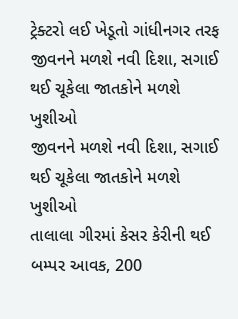ટ્રેક્ટરો લઈ ખેડૂતો ગાંધીનગર તરફ
જીવનને મળશે નવી દિશા, સગાઈ થઈ ચૂકેલા જાતકોને મળશે ખુશીઓ
જીવનને મળશે નવી દિશા, સગાઈ થઈ ચૂકેલા જાતકોને મળશે ખુશીઓ
તાલાલા ગીરમાં કેસર કેરીની થઈ બમ્પર આવક, 200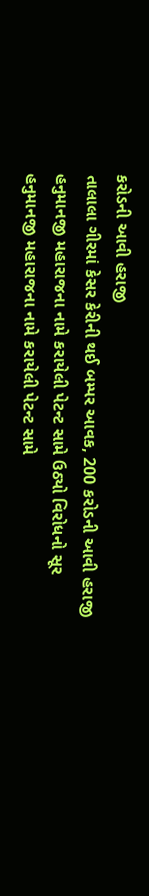કરોડની આવી હરાજી
તાલાલા ગીરમાં કેસર કેરીની થઈ બમ્પર આવક, 200 કરોડની આવી હરાજી
હનુમાનજી મહારાજના નામે કરાયેલી પેટન્ટ સામે ઉઠ્યો વિરોધનો સૂર
હનુમાનજી મહારાજના નામે કરાયેલી પેટન્ટ સામે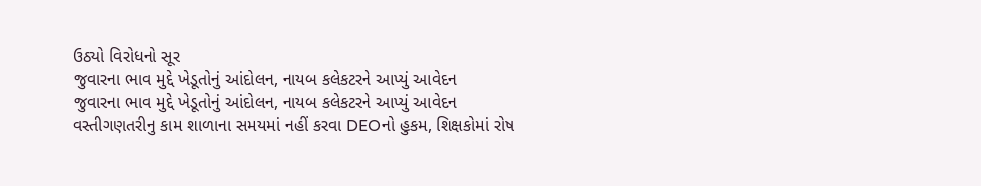ઉઠ્યો વિરોધનો સૂર
જુવારના ભાવ મુદ્દે ખેડૂતોનું આંદોલન, નાયબ કલેકટરને આપ્યું આવેદન
જુવારના ભાવ મુદ્દે ખેડૂતોનું આંદોલન, નાયબ કલેકટરને આપ્યું આવેદન
વસ્તીગણતરીનુ કામ શાળાના સમયમાં નહીં કરવા DEOનો હુકમ, શિક્ષકોમાં રોષ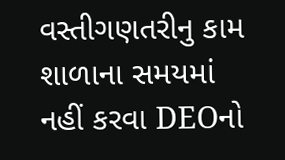વસ્તીગણતરીનુ કામ શાળાના સમયમાં નહીં કરવા DEOનો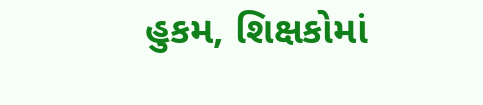હુકમ, શિક્ષકોમાં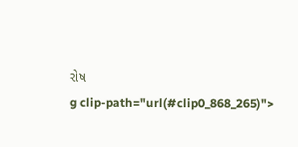રોષ
g clip-path="url(#clip0_868_265)">